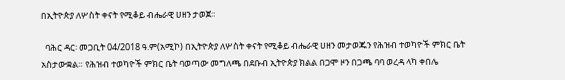በኢትዮጵያ ለሦስት ቀናት የሚቆይ ብሔራዊ ሀዘን ታወጀ።

  ባሕር ዳር፡ መጋቢት 04/2018 ዓ.ም(አሚኮ) በኢትዮጵያ ለሦስት ቀናት የሚቆይ ብሔራዊ ሀዘን መታወጁን የሕዝብ ተወካዮች ምክር ቤት አስታውቋል። የሕዝብ ተወካዮች ምክር ቤት ባወጣው መግለጫ በደቡብ ኢትዮጵያ ክልል በጋሞ ዞን በጋጫ ባባ ወረዳ ላካ ቀበሌ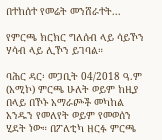በተከሰተ የመሬት መንሸራተት...

የምርጫ ክርክር ግለሰብ ላይ ሳይኾን ሃሳብ ላይ ሊኾን ይገባል።

ባሕር ዳር፡ መጋቢት 04/2018 ዓ.ም (አሚኮ) ምርጫ ሁለት ወይም ከዚያ በላይ በኾኑ አማራጮች መካከል አንዱን የመለየት ወይም የመወሰን ሂደት ነው። በፖለቲካ ዘርፉ ምርጫ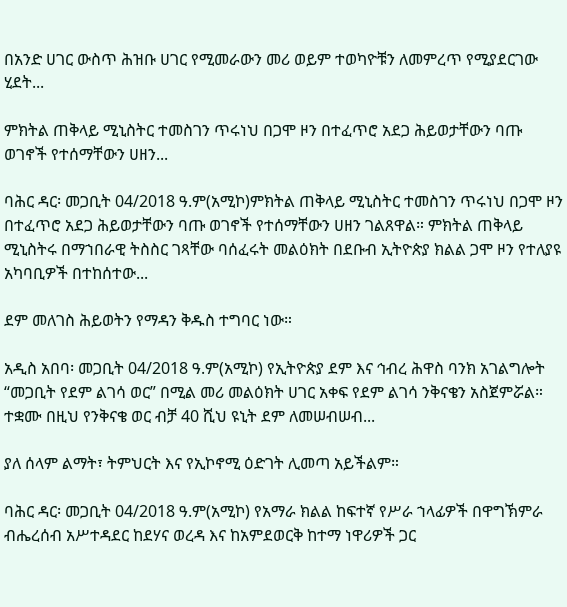በአንድ ሀገር ውስጥ ሕዝቡ ሀገር የሚመራውን መሪ ወይም ተወካዮቹን ለመምረጥ የሚያደርገው ሂደት...

ምክትል ጠቅላይ ሚኒስትር ተመስገን ጥሩነህ በጋሞ ዞን በተፈጥሮ አደጋ ሕይወታቸውን ባጡ ወገኖች የተሰማቸውን ሀዘን...

ባሕር ዳር፡ መጋቢት 04/2018 ዓ.ም(አሚኮ)ምክትል ጠቅላይ ሚኒስትር ተመስገን ጥሩነህ በጋሞ ዞን በተፈጥሮ አደጋ ሕይወታቸውን ባጡ ወገኖች የተሰማቸውን ሀዘን ገልጸዋል። ምክትል ጠቅላይ ሚኒስትሩ በማኀበራዊ ትስስር ገጻቸው ባሰፈሩት መልዕክት በደቡብ ኢትዮጵያ ክልል ጋሞ ዞን የተለያዩ አካባቢዎች በተከሰተው...

ደም መለገስ ሕይወትን የማዳን ቅዱስ ተግባር ነው።

አዲስ አበባ፡ መጋቢት 04/2018 ዓ.ም(አሚኮ) የኢትዮጵያ ደም እና ኅብረ ሕዋስ ባንክ አገልግሎት “መጋቢት የደም ልገሳ ወር” በሚል መሪ መልዕክት ሀገር አቀፍ የደም ልገሳ ንቅናቄን አስጀምሯል። ተቋሙ በዚህ የንቅናቄ ወር ብቻ 40 ሺህ ዩኒት ደም ለመሠብሠብ...

ያለ ሰላም ልማት፣ ትምህርት እና የኢኮኖሚ ዕድገት ሊመጣ አይችልም።

ባሕር ዳር፡ መጋቢት 04/2018 ዓ.ም(አሚኮ) የአማራ ክልል ከፍተኛ የሥራ ኀላፊዎች በዋግኽምራ ብሔረሰብ አሥተዳደር ከደሃና ወረዳ እና ከአምደወርቅ ከተማ ነዋሪዎች ጋር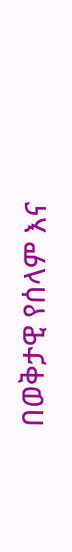በወቅታዊ የሰላም እና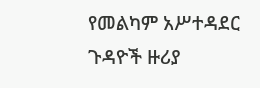የመልካም አሥተዳደር ጉዳዮች ዙሪያ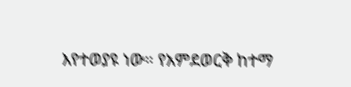እየተወያዩ ነው። የአምደወርቅ ከተማ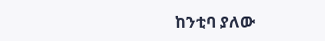ከንቲባ ያለው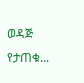ወዳጅ የታጠቁ...